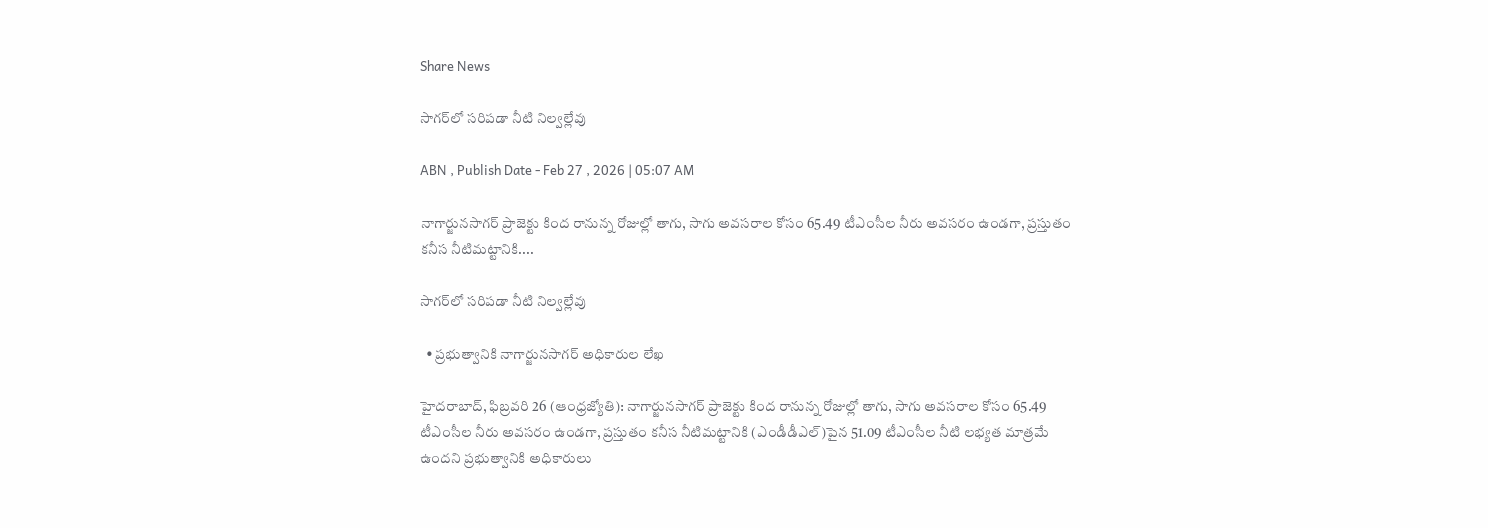Share News

సాగర్‌లో సరిపడా నీటి నిల్వల్లేవు

ABN , Publish Date - Feb 27 , 2026 | 05:07 AM

నాగార్జునసాగర్‌ ప్రాజెక్టు కింద రానున్న రోజుల్లో తాగు, సాగు అవసరాల కోసం 65.49 టీఎంసీల నీరు అవసరం ఉండగా, ప్రస్తుతం కనీస నీటిమట్టానికి....

సాగర్‌లో సరిపడా నీటి నిల్వల్లేవు

  • ప్రభుత్వానికి నాగార్జునసాగర్‌ అధికారుల లేఖ

హైదరాబాద్‌, ఫిబ్రవరి 26 (ఆంధ్రజ్యోతి): నాగార్జునసాగర్‌ ప్రాజెక్టు కింద రానున్న రోజుల్లో తాగు, సాగు అవసరాల కోసం 65.49 టీఎంసీల నీరు అవసరం ఉండగా, ప్రస్తుతం కనీస నీటిమట్టానికి (ఎండీడీఎల్‌)పైన 51.09 టీఎంసీల నీటి లభ్యత మాత్రమే ఉందని ప్రభుత్వానికి అధికారులు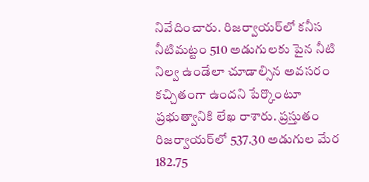నివేదించారు. రిజర్వాయర్‌లో కనీస నీటిమట్టం 510 అడుగులకు పైన నీటి నిల్వ ఉండేలా చూడాల్సిన అవసరం కచ్చితంగా ఉందని పేర్కొంటూ ప్రభుత్వానికి లేఖ రాశారు. ప్రస్తుతం రిజర్వాయర్‌లో 537.30 అడుగుల మేర 182.75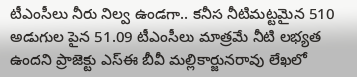టీఎంసీలు నీరు నిల్వ ఉండగా.. కనీస నీటిమట్టమైన 510 అడుగుల పైన 51.09 టీఎంసీలు మాత్రమే నీటి లభ్యత ఉందని ప్రాజెక్టు ఎస్‌ఈ బీవీ మల్లికార్జునరావు లేఖలో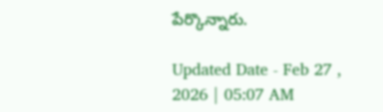పేర్కొన్నారు.

Updated Date - Feb 27 , 2026 | 05:07 AM